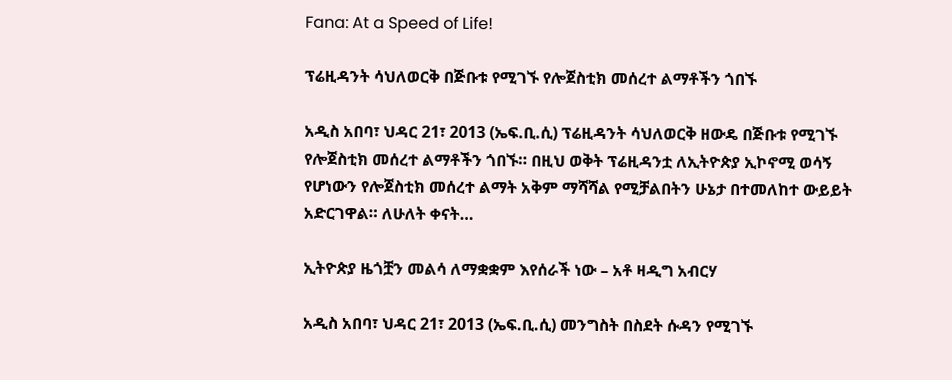Fana: At a Speed of Life!

ፕሬዚዳንት ሳህለወርቅ በጅቡቱ የሚገኙ የሎጀስቲክ መሰረተ ልማቶችን ጎበኙ

አዲስ አበባ፣ ህዳር 21፣ 2013 (ኤፍ.ቢ.ሲ) ፕሬዚዳንት ሳህለወርቅ ዘውዴ በጅቡቱ የሚገኙ የሎጀስቲክ መሰረተ ልማቶችን ጎበኙ። በዚህ ወቅት ፕሬዚዳንቷ ለኢትዮጵያ ኢኮኖሚ ወሳኝ የሆነውን የሎጀስቲክ መሰረተ ልማት አቅም ማሻሻል የሚቻልበትን ሁኔታ በተመለከተ ውይይት አድርገዋል። ለሁለት ቀናት…

ኢትዮጵያ ዜጎቿን መልሳ ለማቋቋም እየሰራች ነው – አቶ ዛዲግ አብርሃ

አዲስ አበባ፣ ህዳር 21፣ 2013 (ኤፍ.ቢ.ሲ) መንግስት በስደት ሱዳን የሚገኙ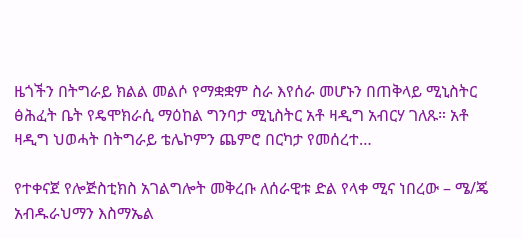ዜጎችን በትግራይ ክልል መልሶ የማቋቋም ስራ እየሰራ መሆኑን በጠቅላይ ሚኒስትር ፅሕፈት ቤት የዴሞክራሲ ማዕከል ግንባታ ሚኒስትር አቶ ዛዲግ አብርሃ ገለጹ። አቶ ዛዲግ ህወሓት በትግራይ ቴሌኮምን ጨምሮ በርካታ የመሰረተ…

የተቀናጀ የሎጅስቲክስ አገልግሎት መቅረቡ ለሰራዊቱ ድል የላቀ ሚና ነበረው – ሜ/ጄ አብዱራህማን እስማኤል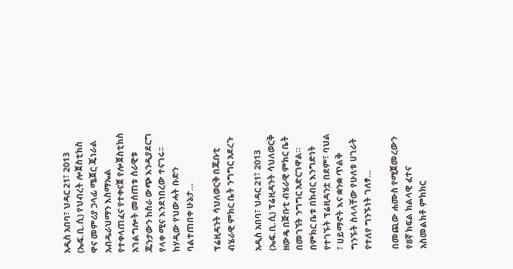አዲስ አበባ፣ ህዳር 21፣ 2013 (ኤፍ.ቢ.ሲ) የህብረት ሎጀስቲክስ ዋና መምሪያ ኃላፊ ሜጀር ጄነራል አብዱራህማን እስማኤል የተቀላጠፈና የተቀናጀ የሎጀስቲክስ አገልግሎት መሰጠቱ ሰራዊቱ ጁንታውን ከስራ ውጭ እንዲያደርግ የላቀ ሚና እንደነበረው ተናገሩ፡፡ ከሃዲው የህውሓት ቡድን ባልተጠበቀ ሁኔታ…

ፕሬዚዳንት ሳህለወርቅ በጁቡቲ ብሄራዊ ምክር ቤት ንግግር አደረጉ

አዲስ አበባ፣ ህዳር 21፣ 2013 (ኤፍ.ቢ.ሲ) ፕሬዚዳንት ሳህለወርቅ ዘውዴ በጅቡቲ ብሄራዊ ምክር ቤት በመገኘት ንግግር አድርገዋል። በምክር ቤቱ በክብር እንግድነት የተገኙት ፕሬዚዳንቷ በደም፣ ባህል ፣ ሀይማኖት እና ቋንቋ ጥልቅ ግንኙት ስላላቸው የሁለቱ ሀገራት የተለየ ግንኙነት ገለፃ…

በመጪው ሐሙስ የሚጀመረውን የ8ኛ ክፍል ክልላዊ ፈተና አስመልክቶ ምክክር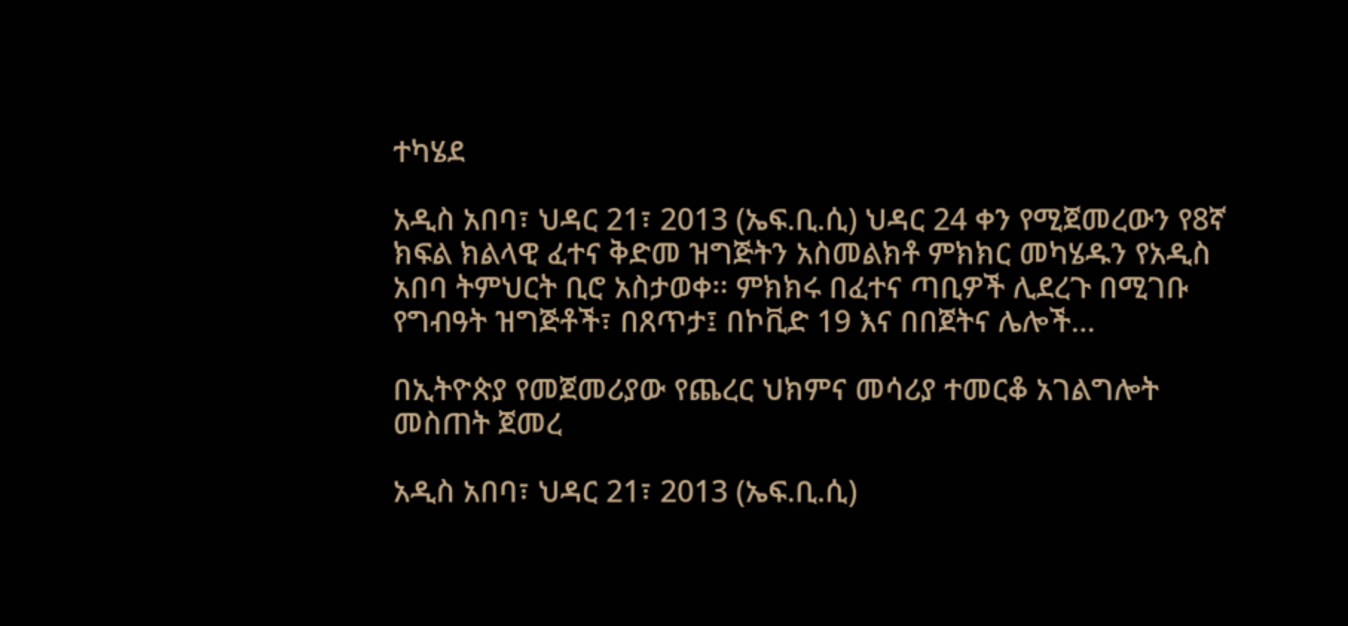ተካሄደ

አዲስ አበባ፣ ህዳር 21፣ 2013 (ኤፍ.ቢ.ሲ) ህዳር 24 ቀን የሚጀመረውን የ8ኛ ክፍል ክልላዊ ፈተና ቅድመ ዝግጅትን አስመልክቶ ምክክር መካሄዱን የአዲስ አበባ ትምህርት ቢሮ አስታወቀ፡፡ ምክክሩ በፈተና ጣቢዎች ሊደረጉ በሚገቡ የግብዓት ዝግጅቶች፣ በጸጥታ፤ በኮቪድ 19 እና በበጀትና ሌሎች…

በኢትዮጵያ የመጀመሪያው የጨረር ህክምና መሳሪያ ተመርቆ አገልግሎት መስጠት ጀመረ

አዲስ አበባ፣ ህዳር 21፣ 2013 (ኤፍ.ቢ.ሲ)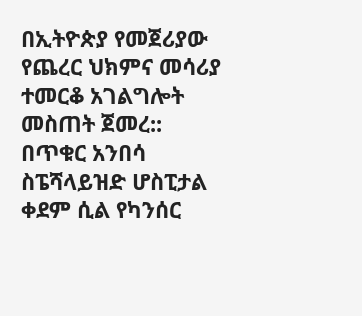በኢትዮጵያ የመጀሪያው የጨረር ህክምና መሳሪያ ተመርቆ አገልግሎት መስጠት ጀመረ:: በጥቁር አንበሳ ስፔሻላይዝድ ሆስፒታል ቀደም ሲል የካንሰር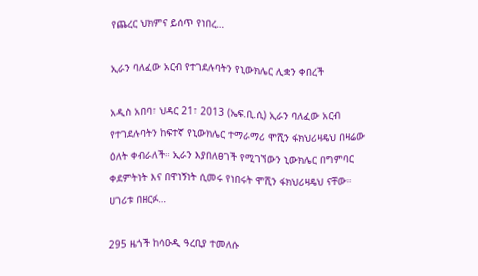የጨረር ህክምና ይሰጥ የነበረ…

ኢራን ባለፈው አርብ የተገደሉባትን የኒውክሌር ሊቋን ቀበረች

አዲስ አበባ፣ ህዳር 21፣ 2013 (ኤፍ.ቢ.ሲ) ኢራን ባለፈው አርብ የተገደሉባትን ከፍተኛ የኒውክሌር ተማራማሪ ሞሺን ፋክህሪዛዴህ በዛሬው ዕለት ቀብራለች። ኢራን እያበለፀገች የሚገኘውን ኒውክሌር በግምባር ቀደምትነት እና በዋነኝነት ሲመሩ የነበሩት ሞሺን ፋክህሪዛዴህ ናቸው። ሀገሪቱ በዘርፉ…

295 ዜጎች ከሳዑዲ ዓረቢያ ተመለሱ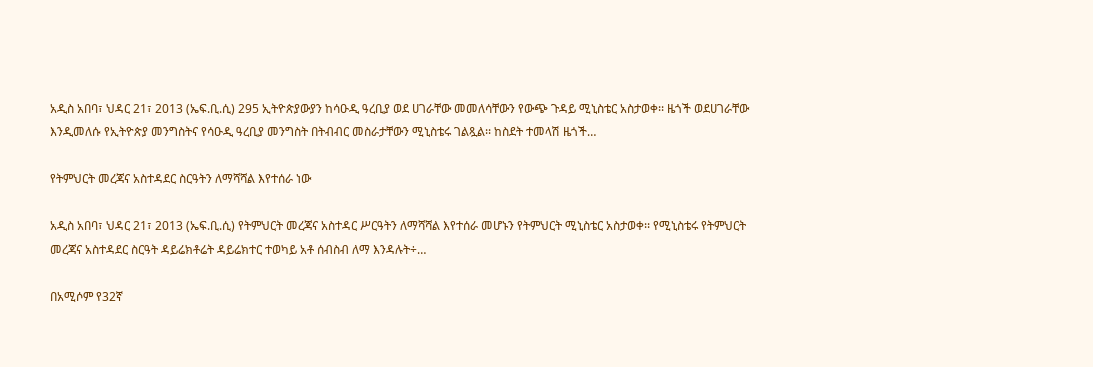አዲስ አበባ፣ ህዳር 21፣ 2013 (ኤፍ.ቢ.ሲ) 295 ኢትዮጵያውያን ከሳዑዲ ዓረቢያ ወደ ሀገራቸው መመለሳቸውን የውጭ ጉዳይ ሚኒስቴር አስታወቀ፡፡ ዜጎች ወደሀገራቸው እንዲመለሱ የኢትዮጵያ መንግስትና የሳዑዲ ዓረቢያ መንግስት በትብብር መስራታቸውን ሚኒስቴሩ ገልጿል፡፡ ከስደት ተመላሽ ዜጎች…

የትምህርት መረጃና አስተዳደር ስርዓትን ለማሻሻል እየተሰራ ነው

አዲስ አበባ፣ ህዳር 21፣ 2013 (ኤፍ.ቢ.ሲ) የትምህርት መረጃና አስተዳር ሥርዓትን ለማሻሻል እየተሰራ መሆኑን የትምህርት ሚኒስቴር አስታወቀ፡፡ የሚኒስቴሩ የትምህርት መረጃና አስተዳደር ስርዓት ዳይሬክቶሬት ዳይሬክተር ተወካይ አቶ ሰብስብ ለማ እንዳሉት÷…

በአሚሶም የ32ኛ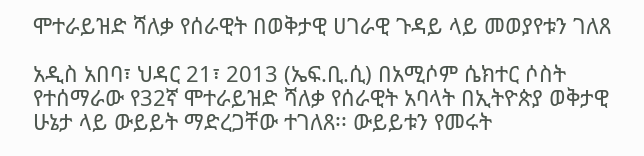ሞተራይዝድ ሻለቃ የሰራዊት በወቅታዊ ሀገራዊ ጉዳይ ላይ መወያየቱን ገለጸ

አዲስ አበባ፣ ህዳር 21፣ 2013 (ኤፍ.ቢ.ሲ) በአሚሶም ሴክተር ሶስት የተሰማራው የ32ኛ ሞተራይዝድ ሻለቃ የሰራዊት አባላት በኢትዮጵያ ወቅታዊ ሁኔታ ላይ ውይይት ማድረጋቸው ተገለጸ፡፡ ውይይቱን የመሩት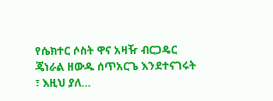የሴክተር ሶስት ዋና አዛዥ ብርጋዴር ጄነራል ዘውዱ ሰጥአርጌ እንደተናገሩት ፣ እዚህ ያለ…